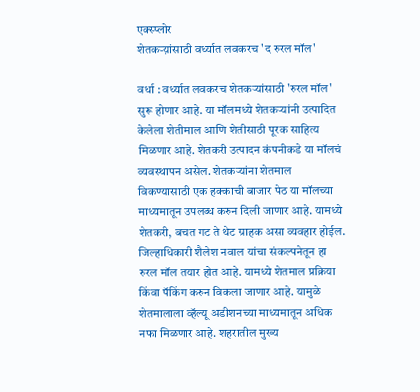एक्स्प्लोर
शेतकऱ्य़ांसाठी वर्ध्यात लवकरच 'द रुरल मॉल'

वर्धा : वर्ध्यात लवकरच शेतकऱ्यांसाठी 'रुरल मॉल' सुरू होणार आहे. या मॉलमध्ये शेतकऱ्यांनी उत्पादित केलेला शेतीमाल आणि शेतीसाठी पूरक साहित्य मिळणार आहे. शेतकरी उत्पादन कंपनीकडे या मॉलचं व्यवस्थापन असेल. शेतकऱ्यांना शेतमाल विकण्यासाठी एक हक्काची बाजार पेठ या मॉलच्या माध्यमातून उपलब्ध करुन दिली जाणार आहे. यामध्ये शेतकरी, बचत गट ते थेट ग्राहक असा व्यवहार होईल. जिल्हाधिकारी शैलेश नवाल यांचा संकल्पनेतून हा रुरल मॉल तयार होत आहे. यामध्ये शेतमाल प्रक्रिया किंवा पॅकिंग करुन विकला जाणार आहे. यामुळे शेतमालाला व्हॅल्यू अडीशनच्या माध्यमातून अधिक नफा मिळणार आहे. शहरातील मुख्य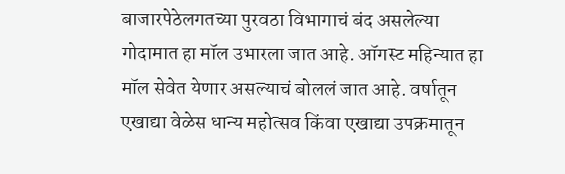बाजारपेठेलगतच्या पुरवठा विभागाचं बंद असलेल्या गोदामात हा मॉल उभारला जात आहे. ऑगस्ट महिन्यात हा मॉल सेवेत येणार असल्याचं बोललं जात आहे. वर्षातून एखाद्या वेळेस धान्य महोत्सव किंवा एखाद्या उपक्रमातून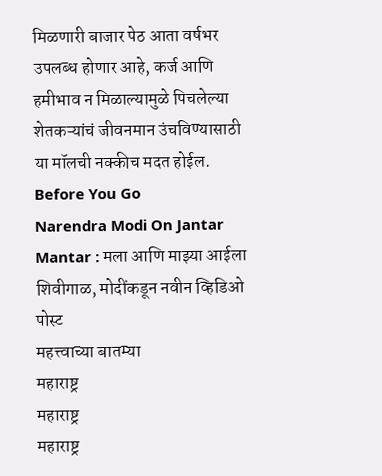मिळणारी बाजार पेठ आता वर्षभर उपलब्ध होणार आहे, कर्ज आणि हमीभाव न मिळाल्यामुळे पिचलेल्या शेतकऱ्यांचं जीवनमान उंचविण्यासाठी या मॉलची नक्कीच मदत होईल.
Before You Go
Narendra Modi On Jantar Mantar : मला आणि माझ्या आईला शिवीगाळ, मोदींकडून नवीन व्हिडिओ पोस्ट
महत्त्वाच्या बातम्या
महाराष्ट्र
महाराष्ट्र
महाराष्ट्र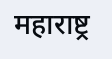महाराष्ट्र